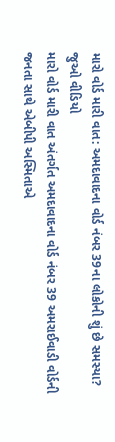મારો વોર્ડ મારી વાત: અમદાવાદના વોર્ડ નંબર 39ના લોકોની શું છે સમસ્યા? જુઓ વીડિયો
મારો વોર્ડ મારી વાત અંતર્ગત અમદાવાદના વોર્ડ નંબર 39 અમરાઈવાડી વોર્ડની જનતા સાથે એબીપી અસ્મિતાએ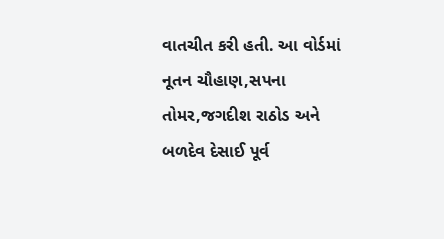વાતચીત કરી હતી. આ વોર્ડમાં નૂતન ચૌહાણ,સપના તોમર,જગદીશ રાઠોડ અને બળદેવ દેસાઈ પૂર્વ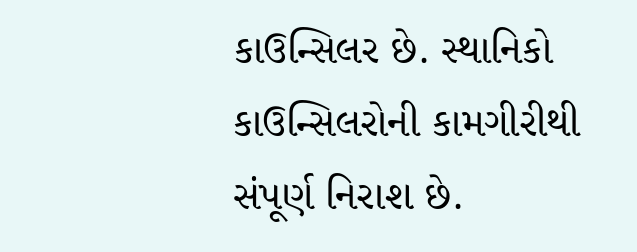કાઉન્સિલર છે. સ્થાનિકો કાઉન્સિલરોની કામગીરીથી સંપૂર્ણ નિરાશ છે.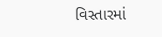વિસ્તારમાં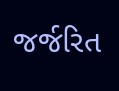જર્જરિત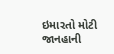ઇમારતો મોટી જાનહાની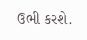ઉભી કરશે.